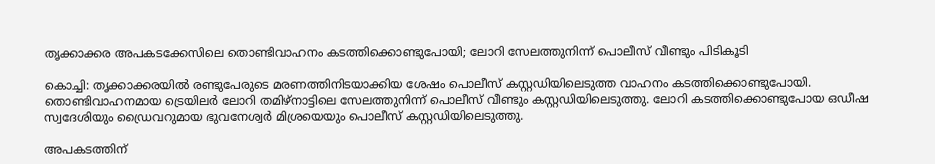തൃക്കാക്കര അപകടക്കേസിലെ തൊണ്ടിവാഹനം കടത്തിക്കൊണ്ടുപോയി; ലോറി സേലത്തുനിന്ന് പൊലീസ് വീണ്ടും പിടികൂടി

കൊച്ചി: തൃക്കാക്കരയിൽ രണ്ടുപേരുടെ മരണത്തിനിടയാക്കിയ ശേഷം പൊലീസ് കസ്റ്റഡിയിലെടുത്ത വാഹനം കടത്തിക്കൊണ്ടുപോയി. തൊണ്ടിവാഹനമായ ട്രെയിലർ ലോറി തമിഴ്നാട്ടിലെ സേലത്തുനിന്ന് പൊലീസ് വീണ്ടും കസ്റ്റഡിയിലെടുത്തു. ലോറി കടത്തിക്കൊണ്ടുപോയ ഒഡീഷ സ്വദേശിയും ഡ്രൈവറുമായ ഭുവനേശ്വർ മിശ്രയെയും പൊലീസ് കസ്റ്റഡിയിലെടുത്തു.

അപകടത്തിന്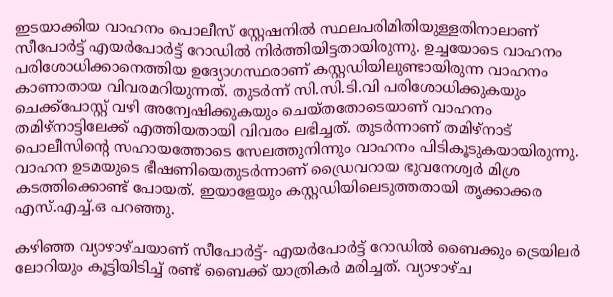ഇടയാക്കിയ വാഹനം പൊലീസ് സ്റ്റേഷനിൽ സ്ഥലപരിമിതിയുള്ളതിനാലാണ് സീപോർട്ട് എയർപോർട്ട് റോഡിൽ നിർത്തിയിട്ടതായിരുന്നു. ഉച്ചയോടെ വാഹനം പരിശോധിക്കാനെത്തിയ ഉദ്യോഗസ്ഥരാണ് കസ്റ്റഡിയിലുണ്ടായിരുന്ന വാഹനം കാണാതായ വിവരമറിയുന്നത്. തുടർന്ന് സി.സി.ടി.വി പരിശോധിക്കുകയും ചെക്ക്‌പോസ്റ്റ് വഴി അന്വേഷിക്കുകയും ചെയ്തതോടെയാണ് വാഹനം തമിഴ്‌നാട്ടിലേക്ക് എത്തിയതായി വിവരം ലഭിച്ചത്. തുടർന്നാണ് തമിഴ്‌നാട് പൊലീസിന്റെ സഹായത്തോടെ സേലത്തുനിന്നും വാഹനം പിടികൂടുകയായിരുന്നു. വാഹന ഉടമയുടെ ഭീഷണിയെതുടർന്നാണ് ഡ്രൈവറായ ഭുവനേശ്വർ മിശ്ര കടത്തിക്കൊണ്ട് പോയത്. ഇയാളേയും കസ്റ്റഡിയിലെടുത്തതായി തൃക്കാക്കര എസ്.എച്ച്.ഒ പറഞ്ഞു.

കഴിഞ്ഞ വ്യാഴാഴ്ചയാണ് സീപോർട്ട്- എയർപോർട്ട് റോഡിൽ ബൈക്കും ട്രെയിലർ ലോറിയും കൂട്ടിയിടിച്ച് രണ്ട് ബൈക്ക് യാത്രികർ മരിച്ചത്. വ്യാഴാഴ്ച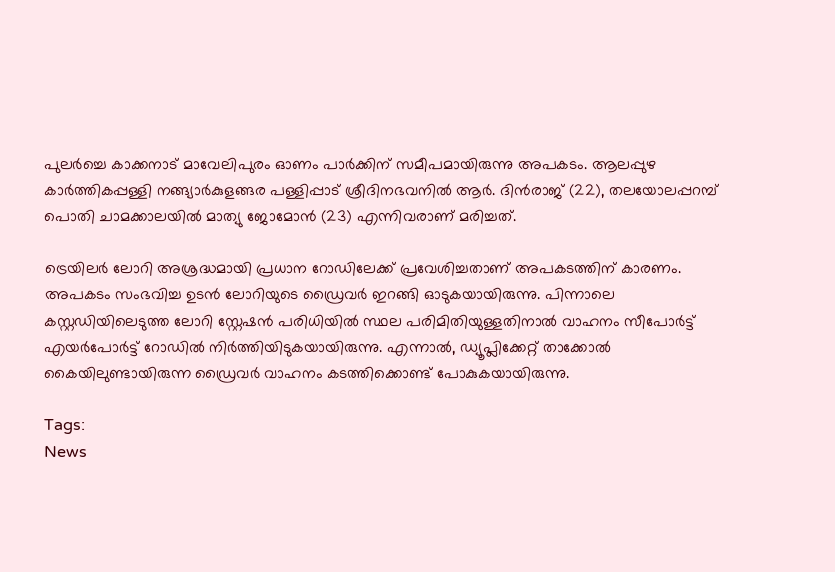പുലർച്ചെ കാക്കനാട് മാവേലിപുരം ഓണം പാർക്കിന് സമീപമായിരുന്നു അപകടം. ആലപ്പുഴ കാർത്തികപ്പള്ളി നങ്ങ്യാർകുളങ്ങര പള്ളിപ്പാട് ശ്രീദിനഭവനിൽ ആർ. ദിൻരാജ് (22), തലയോലപ്പറമ്പ് പൊതി ചാമക്കാലയിൽ മാത്യു ജോമോൻ (23) എന്നിവരാണ് മരിച്ചത്.

ട്രെയിലർ ലോറി അശ്രദ്ധമായി പ്രധാന റോഡിലേക്ക് പ്രവേശിച്ചതാണ് അപകടത്തിന് കാരണം. അപകടം സംഭവിച്ച ഉടൻ ലോറിയുടെ ഡ്രൈവർ ഇറങ്ങി ഓടുകയായിരുന്നു. പിന്നാലെ കസ്റ്റഡിയിലെടുത്ത ലോറി സ്റ്റേഷൻ പരിധിയിൽ സ്ഥല പരിമിതിയുള്ളതിനാൽ വാഹനം സീപോർട്ട് എയർപോർട്ട് റോഡിൽ നിർത്തിയിടുകയായിരുന്നു. എന്നാൽ, ഡ്യൂപ്ലിക്കേറ്റ് താക്കോൽ കൈയിലുണ്ടായിരുന്ന ഡ്രൈവർ വാഹനം കടത്തിക്കൊണ്ട് പോകുകയായിരുന്നു.

Tags:
News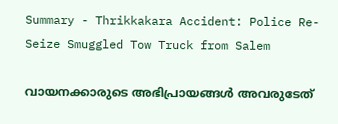Summary - Thrikkakara Accident: Police Re-Seize Smuggled Tow Truck from Salem

വായനക്കാരുടെ അഭിപ്രായങ്ങള്‍ അവരുടേത്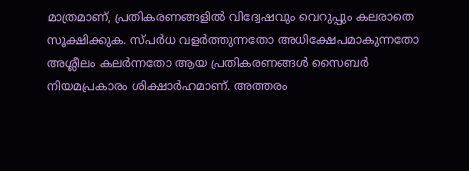മാത്രമാണ്, പ്രതികരണങ്ങളിൽ വിദ്വേഷവും വെറുപ്പും കലരാതെ സൂക്ഷിക്കുക. സ്പർധ വളർത്തുന്നതോ അധിക്ഷേപമാകുന്നതോ അശ്ലീലം കലർന്നതോ ആയ പ്രതികരണങ്ങൾ സൈബർ നിയമപ്രകാരം ശിക്ഷാർഹമാണ്. അത്തരം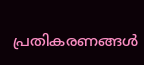പ്രതികരണങ്ങൾ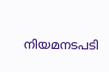നിയമനടപടി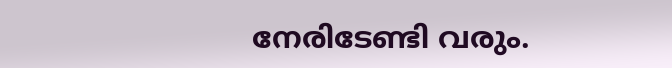നേരിടേണ്ടി വരും.